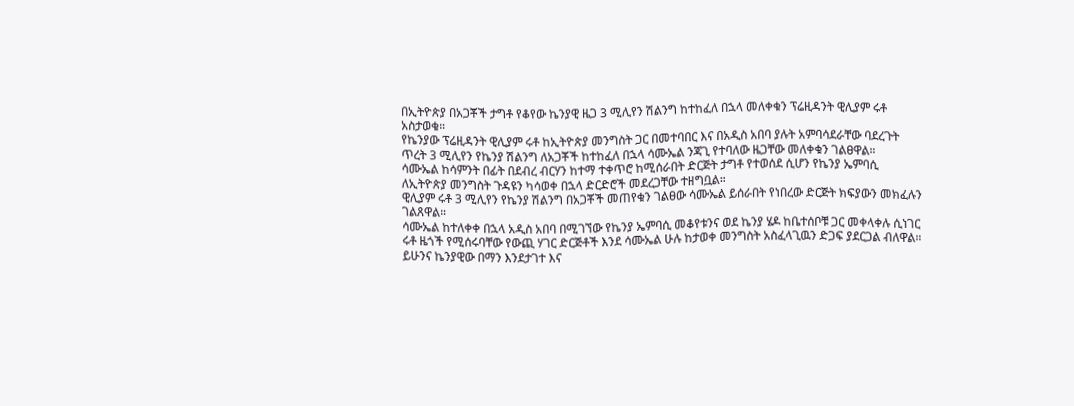በኢትዮጵያ በአጋቾች ታግቶ የቆየው ኬንያዊ ዜጋ 3 ሚሊየን ሽልንግ ከተከፈለ በኋላ መለቀቁን ፕሬዚዳንት ዊሊያም ሩቶ አስታወቁ።
የኬንያው ፕሬዚዳንት ዊሊያም ሩቶ ከኢትዮጵያ መንግስት ጋር በመተባበር እና በአዲስ አበባ ያሉት አምባሳደራቸው ባደረጉት ጥረት 3 ሚሊየን የኬንያ ሽልንግ ለአጋቾች ከተከፈለ በኋላ ሳሙኤል ንጃጊ የተባለው ዜጋቸው መለቀቁን ገልፀዋል።
ሳሙኤል ከሳምንት በፊት በደብረ ብርሃን ከተማ ተቀጥሮ ከሚሰራበት ድርጅት ታግቶ የተወሰደ ሲሆን የኬንያ ኤምባሲ ለኢትዮጵያ መንግስት ጉዳዩን ካሳወቀ በኋላ ድርድሮች መደረጋቸው ተዘግቧል።
ዊሊያም ሩቶ 3 ሚሊየን የኬንያ ሽልንግ በአጋቾች መጠየቁን ገልፀው ሳሙኤል ይሰራበት የነበረው ድርጅት ክፍያውን መክፈሉን ገልጸዋል።
ሳሙኤል ከተለቀቀ በኋላ አዲስ አበባ በሚገኘው የኬንያ ኤምባሲ መቆየቱንና ወደ ኬንያ ሄዶ ከቤተሰቦቹ ጋር መቀላቀሉ ሲነገር ሩቶ ዜጎች የሚሰሩባቸው የውጪ ሃገር ድርጅቶች እንደ ሳሙኤል ሁሉ ከታወቀ መንግስት አስፈላጊዉን ድጋፍ ያደርጋል ብለዋል።
ይሁንና ኬንያዊው በማን እንደታገተ እና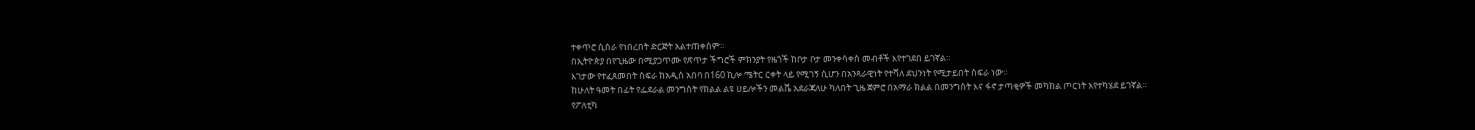ተቀጥሮ ሲሰራ የነበረበት ድርጅት አልተጠቀሰም።
በኢትዮጵያ በየጊዜው በሚያጋጥሙ የጽጥታ ችግሮች ምክንያት የዜጎች ከቦታ ቦታ መንቀሳቀስ መብቶች እየተገደበ ይገኛል።
እገታው የተፈጸመበት ስፍራ ከአዲስ አበባ በ160 ኪሎ ሜትር ርቀት ላይ የሚገኝ ሲሆን በአንጻራዊነት የተሻለ ደህንነት የሚታይበት ስፍራ ነው።
ከሁለት ዓመት በፊት የፌደራል መንግስት የክልል ልዩ ሀይሎችን መልሼ አደራጃለሁ ካለበት ጊዜ ጀምሮ በአማራ ክልል በመንግስት እና ፋኖ ታጣቂዎች መካከል ጦርነት እየተካሄደ ይገኛል።
የፖለቲካ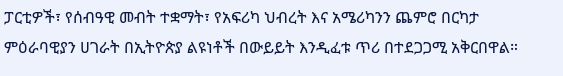ፓርቲዎች፣ የሰብዓዊ መብት ተቋማት፣ የአፍሪካ ህብረት እና አሜሪካንን ጨምሮ በርካታ ምዕራባዊያን ሀገራት በኢትዮጵያ ልዩነቶች በውይይት እንዲፈቱ ጥሪ በተደጋጋሚ አቅርበዋል።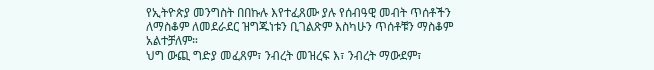የኢትዮጵያ መንግስት በበኩሉ እየተፈጸሙ ያሉ የሰብዓዊ መብት ጥሰቶችን ለማስቆም ለመደራደር ዝግጁነቱን ቢገልጽም እስካሁን ጥሰቶቹን ማስቆም አልተቻለም።
ህግ ውጪ ግድያ መፈጸም፣ ንብረት መዝረፍ እ፣ ንብረት ማውደም፣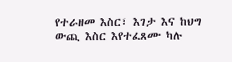የተራዘመ እስር፣ እገታ እና ከህግ ውጪ እስር እየተፈጸሙ ካሉ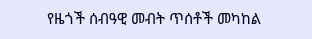የዜጎች ሰብዓዊ መብት ጥሰቶች መካከል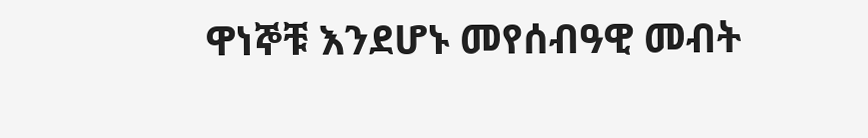ዋነኞቹ እንደሆኑ መየሰብዓዊ መብት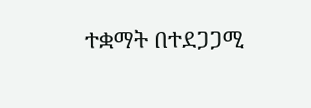ተቋማት በተደጋጋሚ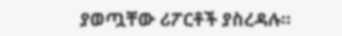ያወጧቸው ሪፖርቶች ያስረዳሉ።